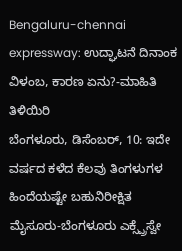Bengaluru-chennai expressway: ಉದ್ಘಾಟನೆ ದಿನಾಂಕ ವಿಳಂಬ, ಕಾರಣ ಏನು?-ಮಾಹಿತಿ ತಿಳಿಯಿರಿ
ಬೆಂಗಳೂರು, ಡಿಸೆಂಬರ್, 10: ಇದೇ ವರ್ಷದ ಕಳೆದ ಕೆಲವು ತಿಂಗಳುಗಳ ಹಿಂದೆಯಷ್ಟೇ ಬಹುನಿರೀಕ್ಷಿತ ಮೈಸೂರು-ಬೆಂಗಳೂರು ಎಕ್ಸ್ಪ್ರೆಸ್ವೇ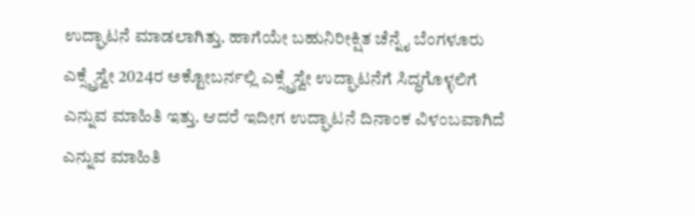ಉದ್ಘಾಟನೆ ಮಾಡಲಾಗಿತ್ತು. ಹಾಗೆಯೇ ಬಹುನಿರೀಕ್ಷಿತ ಚೆನ್ನೈ ಬೆಂಗಳೂರು ಎಕ್ಸ್ಪ್ರೆಸ್ವೇ 2024ರ ಅಕ್ಟೋಬರ್ನಲ್ಲಿ ಎಕ್ಸ್ಪ್ರೆಸ್ವೇ ಉದ್ಘಾಟನೆಗೆ ಸಿದ್ಧಗೊಳ್ಳಲಿಗೆ ಎನ್ನುವ ಮಾಹಿತಿ ಇತ್ತು. ಆದರೆ ಇದೀಗ ಉದ್ಘಾಟನೆ ದಿನಾಂಕ ವಿಳಂಬವಾಗಿದೆ ಎನ್ನುವ ಮಾಹಿತಿ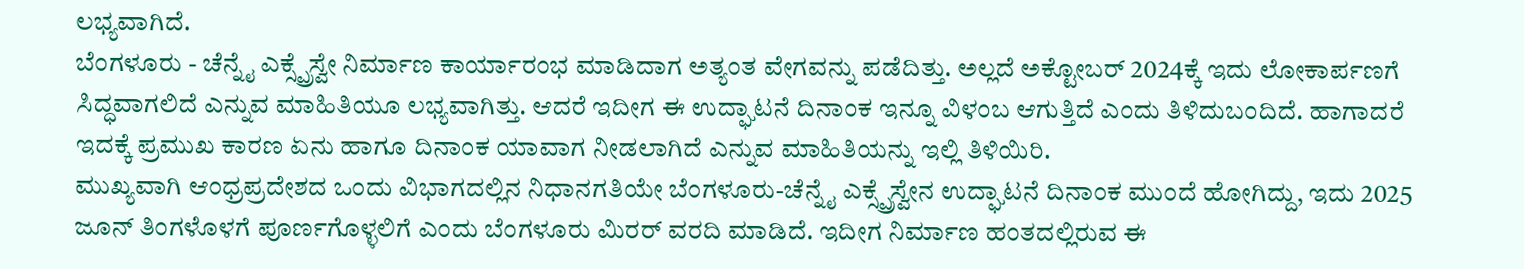ಲಭ್ಯವಾಗಿದೆ.
ಬೆಂಗಳೂರು - ಚೆನ್ನೈ ಎಕ್ಸ್ಪ್ರೆಸ್ವೇ ನಿರ್ಮಾಣ ಕಾರ್ಯಾರಂಭ ಮಾಡಿದಾಗ ಅತ್ಯಂತ ವೇಗವನ್ನು ಪಡೆದಿತ್ತು. ಅಲ್ಲದೆ ಅಕ್ಟೋಬರ್ 2024ಕ್ಕೆ ಇದು ಲೋಕಾರ್ಪಣಗೆ ಸಿದ್ಧವಾಗಲಿದೆ ಎನ್ನುವ ಮಾಹಿತಿಯೂ ಲಭ್ಯವಾಗಿತ್ತು. ಆದರೆ ಇದೀಗ ಈ ಉದ್ಘಾಟನೆ ದಿನಾಂಕ ಇನ್ನೂ ವಿಳಂಬ ಆಗುತ್ತಿದೆ ಎಂದು ತಿಳಿದುಬಂದಿದೆ. ಹಾಗಾದರೆ ಇದಕ್ಕೆ ಪ್ರಮುಖ ಕಾರಣ ಏನು ಹಾಗೂ ದಿನಾಂಕ ಯಾವಾಗ ನೀಡಲಾಗಿದೆ ಎನ್ನುವ ಮಾಹಿತಿಯನ್ನು ಇಲ್ಲಿ ತಿಳಿಯಿರಿ.
ಮುಖ್ಯವಾಗಿ ಆಂಧ್ರಪ್ರದೇಶದ ಒಂದು ವಿಭಾಗದಲ್ಲಿನ ನಿಧಾನಗತಿಯೇ ಬೆಂಗಳೂರು-ಚೆನ್ನೈ ಎಕ್ಸ್ಪ್ರೆಸ್ವೇನ ಉದ್ಘಾಟನೆ ದಿನಾಂಕ ಮುಂದೆ ಹೋಗಿದ್ದು, ಇದು 2025 ಜೂನ್ ತಿಂಗಳೊಳಗೆ ಪೂರ್ಣಗೊಳ್ಳಲಿಗೆ ಎಂದು ಬೆಂಗಳೂರು ಮಿರರ್ ವರದಿ ಮಾಡಿದೆ. ಇದೀಗ ನಿರ್ಮಾಣ ಹಂತದಲ್ಲಿರುವ ಈ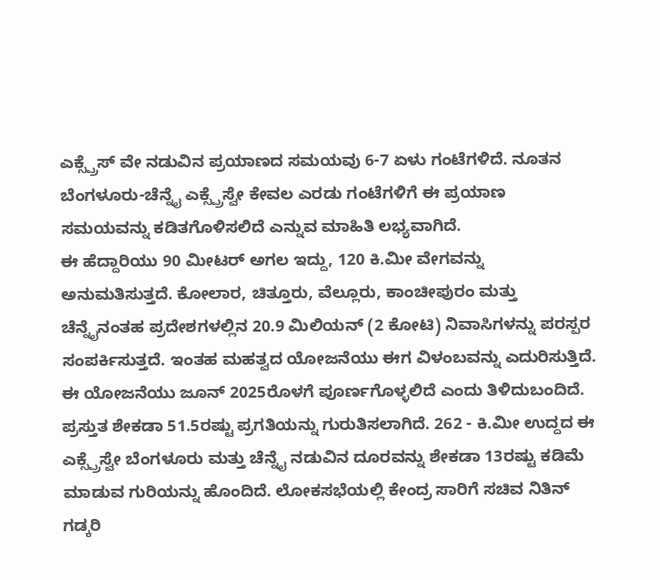ಎಕ್ಸ್ಪ್ರೆಸ್ ವೇ ನಡುವಿನ ಪ್ರಯಾಣದ ಸಮಯವು 6-7 ಏಳು ಗಂಟೆಗಳಿದೆ. ನೂತನ ಬೆಂಗಳೂರು-ಚೆನ್ನೈ ಎಕ್ಸ್ಪ್ರೆಸ್ವೇ ಕೇವಲ ಎರಡು ಗಂಟೆಗಳಿಗೆ ಈ ಪ್ರಯಾಣ ಸಮಯವನ್ನು ಕಡಿತಗೊಳಿಸಲಿದೆ ಎನ್ನುವ ಮಾಹಿತಿ ಲಭ್ಯವಾಗಿದೆ.
ಈ ಹೆದ್ದಾರಿಯು 90 ಮೀಟರ್ ಅಗಲ ಇದ್ದು, 120 ಕಿ.ಮೀ ವೇಗವನ್ನು ಅನುಮತಿಸುತ್ತದೆ. ಕೋಲಾರ, ಚಿತ್ತೂರು, ವೆಲ್ಲೂರು, ಕಾಂಚೀಪುರಂ ಮತ್ತು ಚೆನ್ನೈನಂತಹ ಪ್ರದೇಶಗಳಲ್ಲಿನ 20.9 ಮಿಲಿಯನ್ (2 ಕೋಟಿ) ನಿವಾಸಿಗಳನ್ನು ಪರಸ್ಪರ ಸಂಪರ್ಕಿಸುತ್ತದೆ. ಇಂತಹ ಮಹತ್ವದ ಯೋಜನೆಯು ಈಗ ವಿಳಂಬವನ್ನು ಎದುರಿಸುತ್ತಿದೆ. ಈ ಯೋಜನೆಯು ಜೂನ್ 2025ರೊಳಗೆ ಪೂರ್ಣಗೊಳ್ಳಲಿದೆ ಎಂದು ತಿಳಿದುಬಂದಿದೆ.
ಪ್ರಸ್ತುತ ಶೇಕಡಾ 51.5ರಷ್ಟು ಪ್ರಗತಿಯನ್ನು ಗುರುತಿಸಲಾಗಿದೆ. 262 - ಕಿ.ಮೀ ಉದ್ದದ ಈ ಎಕ್ಸ್ಪ್ರೆಸ್ವೇ ಬೆಂಗಳೂರು ಮತ್ತು ಚೆನ್ನೈ ನಡುವಿನ ದೂರವನ್ನು ಶೇಕಡಾ 13ರಷ್ಟು ಕಡಿಮೆ ಮಾಡುವ ಗುರಿಯನ್ನು ಹೊಂದಿದೆ. ಲೋಕಸಭೆಯಲ್ಲಿ ಕೇಂದ್ರ ಸಾರಿಗೆ ಸಚಿವ ನಿತಿನ್ ಗಡ್ಕರಿ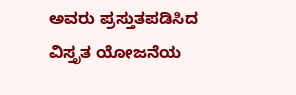ಅವರು ಪ್ರಸ್ತುತಪಡಿಸಿದ ವಿಸ್ತೃತ ಯೋಜನೆಯ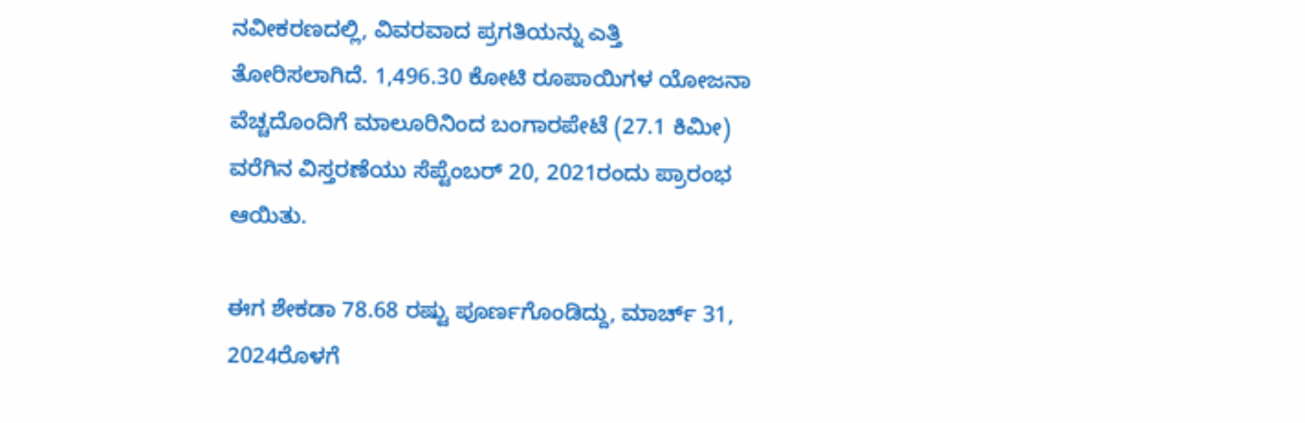ನವೀಕರಣದಲ್ಲಿ, ವಿವರವಾದ ಪ್ರಗತಿಯನ್ನು ಎತ್ತಿ ತೋರಿಸಲಾಗಿದೆ. 1,496.30 ಕೋಟಿ ರೂಪಾಯಿಗಳ ಯೋಜನಾ ವೆಚ್ಚದೊಂದಿಗೆ ಮಾಲೂರಿನಿಂದ ಬಂಗಾರಪೇಟೆ (27.1 ಕಿಮೀ) ವರೆಗಿನ ವಿಸ್ತರಣೆಯು ಸೆಪ್ಟೆಂಬರ್ 20, 2021ರಂದು ಪ್ರಾರಂಭ ಆಯಿತು.

ಈಗ ಶೇಕಡಾ 78.68 ರಷ್ಟು ಪೂರ್ಣಗೊಂಡಿದ್ದು, ಮಾರ್ಚ್ 31, 2024ರೊಳಗೆ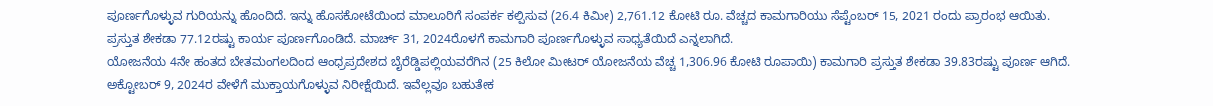ಪೂರ್ಣಗೊಳ್ಳುವ ಗುರಿಯನ್ನು ಹೊಂದಿದೆ. ಇನ್ನು ಹೊಸಕೋಟೆಯಿಂದ ಮಾಲೂರಿಗೆ ಸಂಪರ್ಕ ಕಲ್ಪಿಸುವ (26.4 ಕಿಮೀ) 2,761.12 ಕೋಟಿ ರೂ. ವೆಚ್ಚದ ಕಾಮಗಾರಿಯು ಸೆಪ್ಟೆಂಬರ್ 15, 2021 ರಂದು ಪ್ರಾರಂಭ ಆಯಿತು. ಪ್ರಸ್ತುತ ಶೇಕಡಾ 77.12ರಷ್ಟು ಕಾರ್ಯ ಪೂರ್ಣಗೊಂಡಿದೆ. ಮಾರ್ಚ್ 31, 2024ರೊಳಗೆ ಕಾಮಗಾರಿ ಪೂರ್ಣಗೊಳ್ಳುವ ಸಾಧ್ಯತೆಯಿದೆ ಎನ್ನಲಾಗಿದೆ.
ಯೋಜನೆಯ 4ನೇ ಹಂತದ ಬೇತಮಂಗಲದಿಂದ ಆಂಧ್ರಪ್ರದೇಶದ ಬೈರೆಡ್ಡಿಪಲ್ಲಿಯವರೆಗಿನ (25 ಕಿಲೋ ಮೀಟರ್ ಯೋಜನೆಯ ವೆಚ್ಚ 1,306.96 ಕೋಟಿ ರೂಪಾಯಿ) ಕಾಮಗಾರಿ ಪ್ರಸ್ತುತ ಶೇಕಡಾ 39.83ರಷ್ಟು ಪೂರ್ಣ ಆಗಿದೆ. ಅಕ್ಟೋಬರ್ 9, 2024ರ ವೇಳೆಗೆ ಮುಕ್ತಾಯಗೊಳ್ಳುವ ನಿರೀಕ್ಷೆಯಿದೆ. ಇವೆಲ್ಲವೂ ಬಹುತೇಕ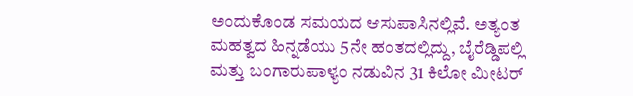ಅಂದುಕೊಂಡ ಸಮಯದ ಆಸುಪಾಸಿನಲ್ಲಿವೆ. ಅತ್ಯಂತ ಮಹತ್ವದ ಹಿನ್ನಡೆಯು 5ನೇ ಹಂತದಲ್ಲಿದ್ದು, ಬೈರೆಡ್ಡಿಪಲ್ಲಿ ಮತ್ತು ಬಂಗಾರುಪಾಳ್ಯಂ ನಡುವಿನ 31 ಕಿಲೋ ಮೀಟರ್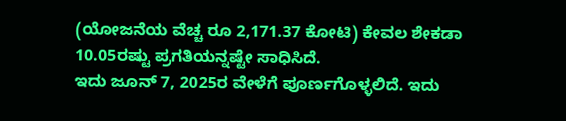(ಯೋಜನೆಯ ವೆಚ್ಚ ರೂ 2,171.37 ಕೋಟಿ) ಕೇವಲ ಶೇಕಡಾ 10.05ರಷ್ಟು ಪ್ರಗತಿಯನ್ನಷ್ಟೇ ಸಾಧಿಸಿದೆ.
ಇದು ಜೂನ್ 7, 2025ರ ವೇಳೆಗೆ ಪೂರ್ಣಗೊಳ್ಳಲಿದೆ. ಇದು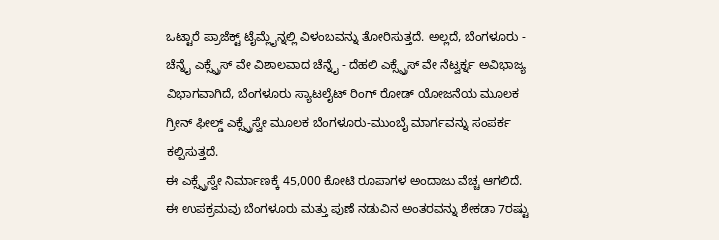ಒಟ್ಟಾರೆ ಪ್ರಾಜೆಕ್ಟ್ ಟೈಮ್ಲೈನ್ನಲ್ಲಿ ವಿಳಂಬವನ್ನು ತೋರಿಸುತ್ತದೆ. ಅಲ್ಲದೆ, ಬೆಂಗಳೂರು - ಚೆನ್ನೈ ಎಕ್ಸ್ಪ್ರೆಸ್ ವೇ ವಿಶಾಲವಾದ ಚೆನ್ನೈ - ದೆಹಲಿ ಎಕ್ಸ್ಪ್ರೆಸ್ ವೇ ನೆಟ್ವರ್ಕ್ನ ಅವಿಭಾಜ್ಯ ವಿಭಾಗವಾಗಿದೆ, ಬೆಂಗಳೂರು ಸ್ಯಾಟಲೈಟ್ ರಿಂಗ್ ರೋಡ್ ಯೋಜನೆಯ ಮೂಲಕ ಗ್ರೀನ್ ಫೀಲ್ಡ್ ಎಕ್ಸ್ಪ್ರೆಸ್ವೇ ಮೂಲಕ ಬೆಂಗಳೂರು-ಮುಂಬೈ ಮಾರ್ಗವನ್ನು ಸಂಪರ್ಕ ಕಲ್ಪಿಸುತ್ತದೆ.
ಈ ಎಕ್ಸ್ಪ್ರೆಸ್ವೇ ನಿರ್ಮಾಣಕ್ಕೆ 45,000 ಕೋಟಿ ರೂಪಾಗಳ ಅಂದಾಜು ವೆಚ್ಚ ಆಗಲಿದೆ. ಈ ಉಪಕ್ರಮವು ಬೆಂಗಳೂರು ಮತ್ತು ಪುಣೆ ನಡುವಿನ ಅಂತರವನ್ನು ಶೇಕಡಾ 7ರಷ್ಟು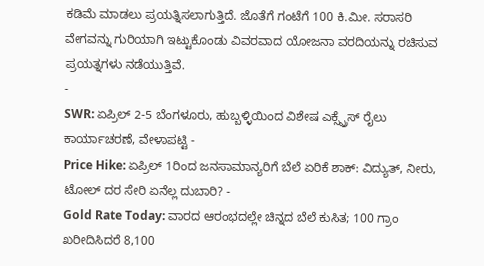ಕಡಿಮೆ ಮಾಡಲು ಪ್ರಯತ್ನಿಸಲಾಗುತ್ತಿದೆ. ಜೊತೆಗೆ ಗಂಟೆಗೆ 100 ಕಿ.ಮೀ. ಸರಾಸರಿ ವೇಗವನ್ನು ಗುರಿಯಾಗಿ ಇಟ್ಟುಕೊಂಡು ವಿವರವಾದ ಯೋಜನಾ ವರದಿಯನ್ನು ರಚಿಸುವ ಪ್ರಯತ್ನಗಳು ನಡೆಯುತ್ತಿವೆ.
-
SWR: ಏಪ್ರಿಲ್ 2-5 ಬೆಂಗಳೂರು, ಹುಬ್ಬಳ್ಳಿಯಿಂದ ವಿಶೇಷ ಎಕ್ಸ್ಪ್ರೆಸ್ ರೈಲು ಕಾರ್ಯಾಚರಣೆ, ವೇಳಾಪಟ್ಟಿ -
Price Hike: ಏಪ್ರಿಲ್ 1ರಿಂದ ಜನಸಾಮಾನ್ಯರಿಗೆ ಬೆಲೆ ಏರಿಕೆ ಶಾಕ್: ವಿದ್ಯುತ್, ನೀರು, ಟೋಲ್ ದರ ಸೇರಿ ಏನೆಲ್ಲ ದುಬಾರಿ? -
Gold Rate Today: ವಾರದ ಆರಂಭದಲ್ಲೇ ಚಿನ್ನದ ಬೆಲೆ ಕುಸಿತ; 100 ಗ್ರಾಂ ಖರೀದಿಸಿದರೆ 8,100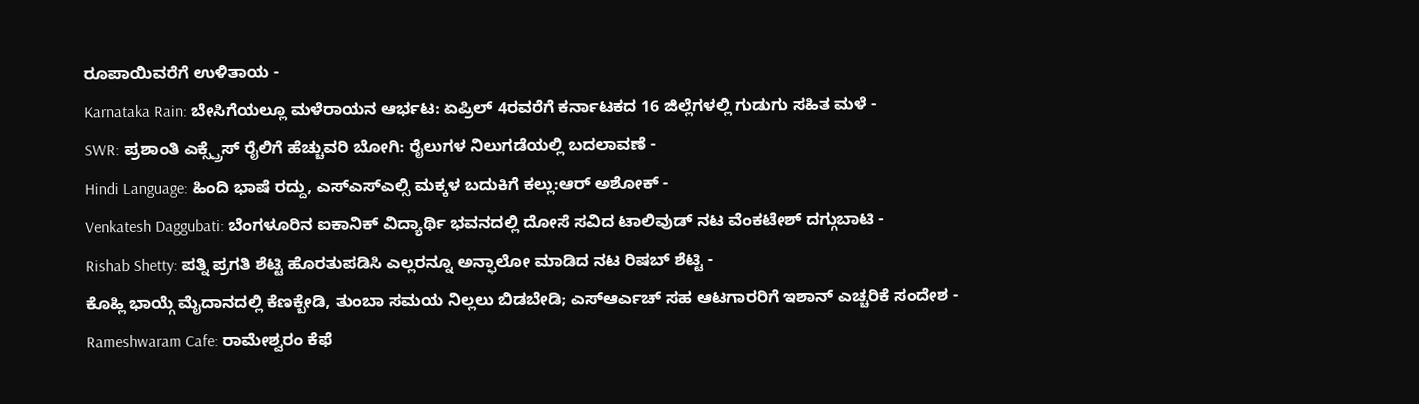ರೂಪಾಯಿವರೆಗೆ ಉಳಿತಾಯ -
Karnataka Rain: ಬೇಸಿಗೆಯಲ್ಲೂ ಮಳೆರಾಯನ ಆರ್ಭಟ: ಏಪ್ರಿಲ್ 4ರವರೆಗೆ ಕರ್ನಾಟಕದ 16 ಜಿಲ್ಲೆಗಳಲ್ಲಿ ಗುಡುಗು ಸಹಿತ ಮಳೆ -
SWR: ಪ್ರಶಾಂತಿ ಎಕ್ಸ್ಪ್ರೆಸ್ ರೈಲಿಗೆ ಹೆಚ್ಚುವರಿ ಬೋಗಿ: ರೈಲುಗಳ ನಿಲುಗಡೆಯಲ್ಲಿ ಬದಲಾವಣೆ -
Hindi Language: ಹಿಂದಿ ಭಾಷೆ ರದ್ದು, ಎಸ್ಎಸ್ಎಲ್ಸಿ ಮಕ್ಕಳ ಬದುಕಿಗೆ ಕಲ್ಲು:ಆರ್ ಅಶೋಕ್ -
Venkatesh Daggubati: ಬೆಂಗಳೂರಿನ ಐಕಾನಿಕ್ ವಿದ್ಯಾರ್ಥಿ ಭವನದಲ್ಲಿ ದೋಸೆ ಸವಿದ ಟಾಲಿವುಡ್ ನಟ ವೆಂಕಟೇಶ್ ದಗ್ಗುಬಾಟಿ -
Rishab Shetty: ಪತ್ನಿ ಪ್ರಗತಿ ಶೆಟ್ಟಿ ಹೊರತುಪಡಿಸಿ ಎಲ್ಲರನ್ನೂ ಅನ್ಫಾಲೋ ಮಾಡಿದ ನಟ ರಿಷಬ್ ಶೆಟ್ಟಿ -
ಕೊಹ್ಲಿ ಭಾಯ್ಗೆ ಮೈದಾನದಲ್ಲಿ ಕೆಣಕ್ಬೇಡಿ, ತುಂಬಾ ಸಮಯ ನಿಲ್ಲಲು ಬಿಡಬೇಡಿ; ಎಸ್ಆರ್ಎಚ್ ಸಹ ಆಟಗಾರರಿಗೆ ಇಶಾನ್ ಎಚ್ಚರಿಕೆ ಸಂದೇಶ -
Rameshwaram Cafe: ರಾಮೇಶ್ವರಂ ಕೆಫೆ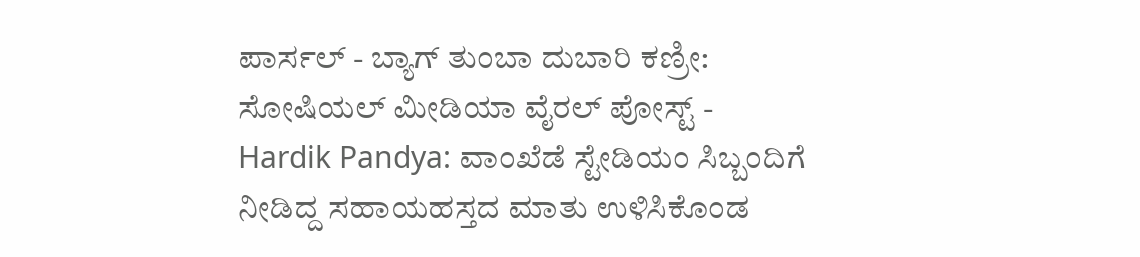ಪಾರ್ಸಲ್ - ಬ್ಯಾಗ್ ತುಂಬಾ ದುಬಾರಿ ಕಣ್ರೀ: ಸೋಷಿಯಲ್ ಮೀಡಿಯಾ ವೈರಲ್ ಪೋಸ್ಟ್ -
Hardik Pandya: ವಾಂಖೆಡೆ ಸ್ಟೇಡಿಯಂ ಸಿಬ್ಬಂದಿಗೆ ನೀಡಿದ್ದ ಸಹಾಯಹಸ್ತದ ಮಾತು ಉಳಿಸಿಕೊಂಡ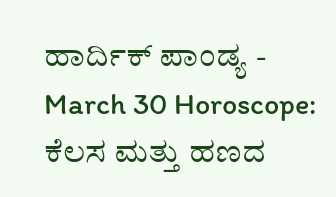ಹಾರ್ದಿಕ್ ಪಾಂಡ್ಯ -
March 30 Horoscope: ಕೆಲಸ ಮತ್ತು ಹಣದ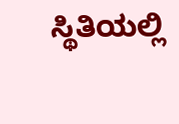ಸ್ಥಿತಿಯಲ್ಲಿ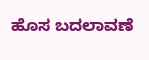ಹೊಸ ಬದಲಾವಣೆ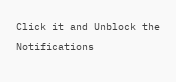Click it and Unblock the Notifications